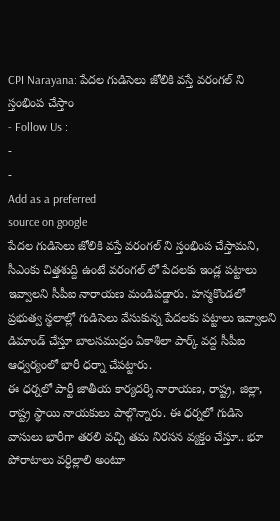CPI Narayana: పేదల గుడిసెలు జోలికి వస్తే వరంగల్ ని స్తంభింప చేస్తాం
- Follow Us :
-
-
Add as a preferred
source on google
పేదల గుడిసెలు జోలికి వస్తే వరంగల్ ని స్తంభింప చేస్తామని, సీఎంకు చిత్తశుద్ది ఉంటే వరంగల్ లో పేదలకు ఇండ్ల పట్టాలు ఇవ్వాలని సీపీఐ నారాయణ మండిపడ్డారు. హన్మకొండలో ప్రభుత్వ స్థలాల్లో గుడిసెలు వేసుకున్న పేదలకు పట్టాలు ఇవ్వాలని డిమాండ్ చేస్తూ బాలసముద్రం ఏకాశిలా పార్క్ వద్ద సీపీఐ ఆధ్వర్యంలో భారీ ధర్నా చేపట్టారు.
ఈ ధర్నలో పార్టీ జాతీయ కార్యదర్శి నారాయణ, రాష్ట్ర, జిల్లా, రాష్ట్ర స్థాయి నాయకులు పాల్గొన్నారు. ఈ ధర్నలో గుడిసె వాసులు భారీగా తరలి వచ్చి తమ నిరసన వ్యక్తం చేస్తూ.. భూ పోరాటాలు వర్ధిల్లాలి అంటూ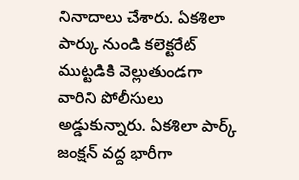నినాదాలు చేశారు. ఏకశిలా పార్కు నుండి కలెక్టరేట్ ముట్టడికి వెల్లుతుండగా వారిని పోలీసులు అడ్డుకున్నారు. ఏకశిలా పార్క్ జంక్షన్ వద్ద భారీగా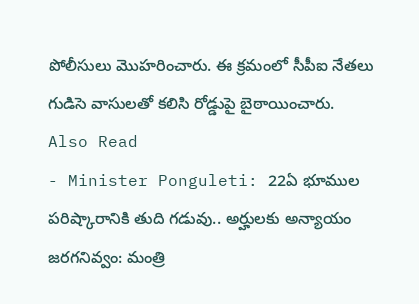పోలీసులు మొహరించారు. ఈ క్రమంలో సీపీఐ నేతలు గుడిసె వాసులతో కలిసి రోడ్డుపై బైఠాయించారు.
Also Read
- Minister Ponguleti: 22ఏ భూముల పరిష్కారానికి తుది గడువు.. అర్హులకు అన్యాయం జరగనివ్వం: మంత్రి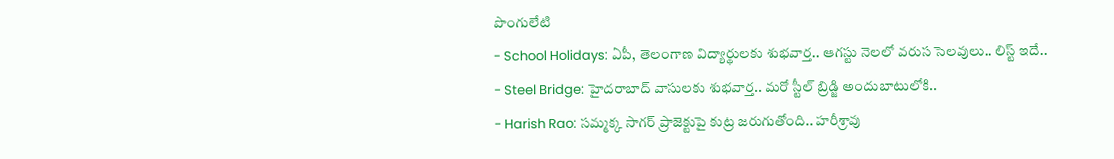పొంగులేటి
- School Holidays: ఏపీ, తెలంగాణ విద్యార్థులకు శుభవార్త.. ఆగస్టు నెలలో వరుస సెలవులు.. లిస్ట్ ఇదే..
- Steel Bridge: హైదరాబాద్ వాసులకు శుభవార్త.. మరో స్టీల్ బ్రిడ్జి అందుబాటులోకి..
- Harish Rao: సమ్మక్క సాగర్ ప్రాజెక్టుపై కుట్ర జరుగుతోంది.. హరీశ్రావు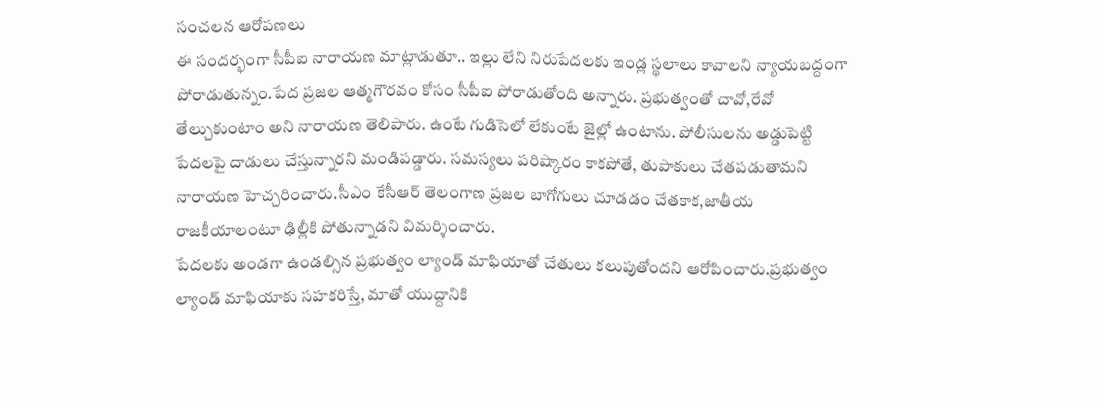సంచలన ఆరోపణలు
ఈ సందర్భంగా సీపీఐ నారాయణ మాట్లాడుతూ.. ఇల్లు లేని నిరుపేదలకు ఇండ్ల స్థలాలు కావాలని న్యాయబద్దంగా పోరాడుతున్నం.పేద ప్రజల ఆత్మగౌరవం కోసం సీపీఐ పోరాడుతోంది అన్నారు. ప్రభుత్వంతో చావో,రేవో తేల్చుకుంటాం అని నారాయణ తెలిపారు. ఉంటే గుడిసెలో లేకుంటే జైల్లో ఉంటాను. పోలీసులను అడ్డుపెట్టి పేదలపై దాడులు చేస్తున్నారని మండిపడ్డారు. సమస్యలు పరిష్కారం కాకపోతే, తుపాకులు చేతపడుతామని నారాయణ హెచ్చరించారు.సీఎం కేసీఆర్ తెలంగాణ ప్రజల బాగోగులు చూడడం చేతకాక,జాతీయ రాజకీయాలంటూ ఢిల్లీకి పోతున్నాడని విమర్శించారు.
పేదలకు అండగా ఉండల్సిన ప్రభుత్వం ల్యాండ్ మాఫియాతో చేతులు కలుపుతోందని ఆరోపించారు.ప్రభుత్వం ల్యాండ్ మాఫియాకు సహకరిస్తే, మాతో యుద్దానికి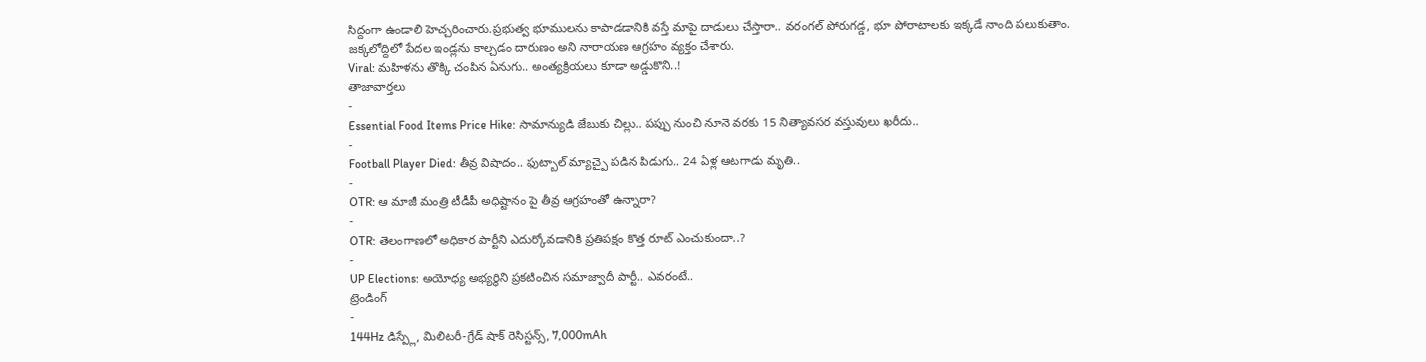సిద్దంగా ఉండాలి హెచ్చరించారు.ప్రభుత్వ భూములను కాపాడడానికి వస్తే మాపై దాడులు చేస్తారా.. వరంగల్ పోరుగడ్డ, భూ పోరాటాలకు ఇక్కడే నాంది పలుకుతాం. జక్కలోద్దిలో పేదల ఇండ్లను కాల్చడం దారుణం అని నారాయణ ఆగ్రహం వ్యక్తం చేశారు.
Viral: మహిళను తొక్కి చంపిన ఏనుగు.. అంత్యక్రియలు కూడా అడ్డుకొని..!
తాజావార్తలు
-
Essential Food Items Price Hike: సామాన్యుడి జేబుకు చిల్లు.. పప్పు నుంచి నూనె వరకు 15 నిత్యావసర వస్తువులు ఖరీదు..
-
Football Player Died: తీవ్ర విషాదం.. ఫుట్బాల్ మ్యాచ్పై పడిన పిడుగు.. 24 ఏళ్ల ఆటగాడు మృతి..
-
OTR: ఆ మాజీ మంత్రి టీడీపీ అధిష్టానం పై తీవ్ర ఆగ్రహంతో ఉన్నారా?
-
OTR: తెలంగాణలో అధికార పార్టీని ఎదుర్కోవడానికి ప్రతిపక్షం కొత్త రూట్ ఎంచుకుందా..?
-
UP Elections: అయోధ్య అభ్యర్థిని ప్రకటించిన సమాజ్వాదీ పార్టీ.. ఎవరంటే..
ట్రెండింగ్
-
144Hz డిస్ప్లే, మిలిటరీ-గ్రేడ్ షాక్ రెసిస్టన్స్, 7,000mAh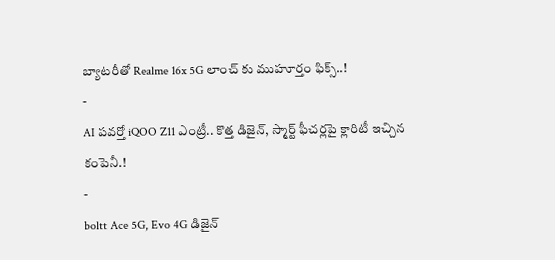బ్యాటరీతో Realme 16x 5G లాంచ్ కు ముహూర్తం ఫిక్స్..!
-
AI పవర్తో iQOO Z11 ఎంట్రీ.. కొత్త డిజైన్, స్మార్ట్ ఫీచర్లపై క్లారిటీ ఇచ్చిన కంపెనీ.!
-
boltt Ace 5G, Evo 4G డిజైన్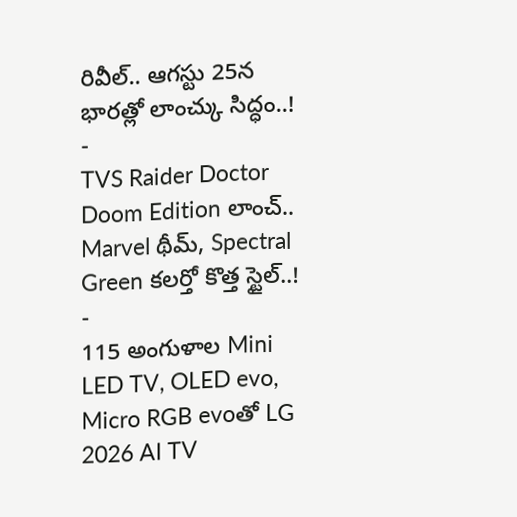రివీల్.. ఆగస్టు 25న భారత్లో లాంచ్కు సిద్ధం..!
-
TVS Raider Doctor Doom Edition లాంచ్.. Marvel థీమ్, Spectral Green కలర్తో కొత్త స్టైల్..!
-
115 అంగుళాల Mini LED TV, OLED evo, Micro RGB evoతో LG 2026 AI TV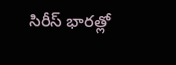సిరీస్ భారత్లో